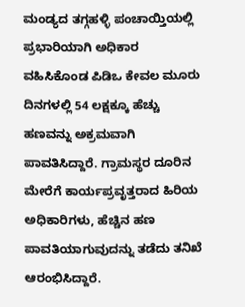ಮಂಡ್ಯದ ತಗ್ಗಹಳ್ಳಿ ಪಂಚಾಯ್ತಿಯಲ್ಲಿ ಪ್ರಭಾರಿಯಾಗಿ ಅಧಿಕಾರ ವಹಿಸಿಕೊಂಡ ಪಿಡಿಒ ಕೇವಲ ಮೂರು ದಿನಗಳಲ್ಲಿ 54 ಲಕ್ಷಕ್ಕೂ ಹೆಚ್ಚು ಹಣವನ್ನು ಅಕ್ರಮವಾಗಿ ಪಾವತಿಸಿದ್ದಾರೆ. ಗ್ರಾಮಸ್ಥರ ದೂರಿನ ಮೇರೆಗೆ ಕಾರ್ಯಪ್ರವೃತ್ತರಾದ ಹಿರಿಯ ಅಧಿಕಾರಿಗಳು, ಹೆಚ್ಚಿನ ಹಣ ಪಾವತಿಯಾಗುವುದನ್ನು ತಡೆದು ತನಿಖೆ ಆರಂಭಿಸಿದ್ದಾರೆ.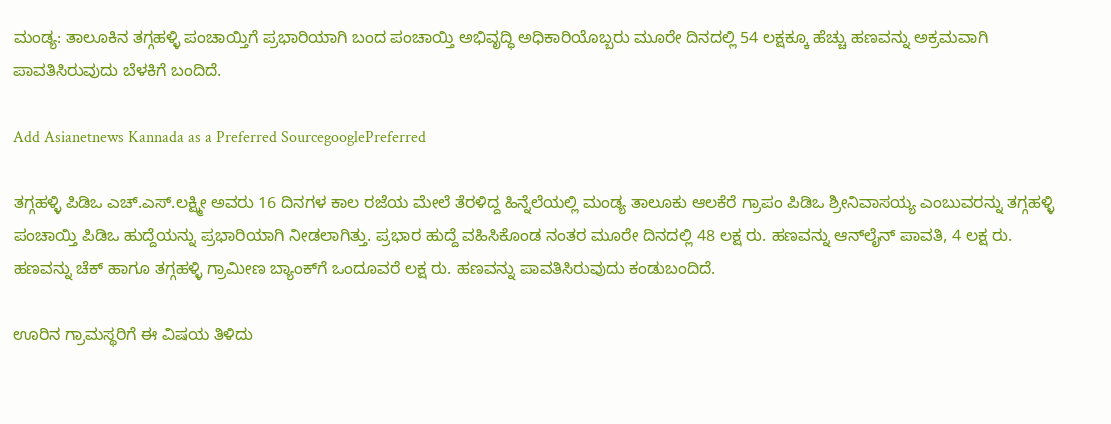ಮಂಡ್ಯ: ತಾಲೂಕಿನ ತಗ್ಗಹಳ್ಳಿ ಪಂಚಾಯ್ತಿಗೆ ಪ್ರಭಾರಿಯಾಗಿ ಬಂದ ಪಂಚಾಯ್ತಿ ಅಭಿವೃದ್ಧಿ ಅಧಿಕಾರಿಯೊಬ್ಬರು ಮೂರೇ ದಿನದಲ್ಲಿ 54 ಲಕ್ಷಕ್ಕೂ ಹೆಚ್ಚು ಹಣವನ್ನು ಅಕ್ರಮವಾಗಿ ಪಾವತಿಸಿರುವುದು ಬೆಳಕಿಗೆ ಬಂದಿದೆ.

Add Asianetnews Kannada as a Preferred SourcegooglePreferred

ತಗ್ಗಹಳ್ಳಿ ಪಿಡಿಒ ಎಚ್.ಎಸ್.ಲಕ್ಷ್ಮೀ ಅವರು 16 ದಿನಗಳ ಕಾಲ ರಜೆಯ ಮೇಲೆ ತೆರಳಿದ್ದ ಹಿನ್ನೆಲೆಯಲ್ಲಿ ಮಂಡ್ಯ ತಾಲೂಕು ಆಲಕೆರೆ ಗ್ರಾಪಂ ಪಿಡಿಒ ಶ್ರೀನಿವಾಸಯ್ಯ ಎಂಬುವರನ್ನು ತಗ್ಗಹಳ್ಳಿ ಪಂಚಾಯ್ತಿ ಪಿಡಿಒ ಹುದ್ದೆಯನ್ನು ಪ್ರಭಾರಿಯಾಗಿ ನೀಡಲಾಗಿತ್ತು. ಪ್ರಭಾರ ಹುದ್ದೆ ವಹಿಸಿಕೊಂಡ ನಂತರ ಮೂರೇ ದಿನದಲ್ಲಿ 48 ಲಕ್ಷ ರು. ಹಣವನ್ನು ಆನ್‌ಲೈನ್ ಪಾವತಿ, 4 ಲಕ್ಷ ರು. ಹಣವನ್ನು ಚೆಕ್ ಹಾಗೂ ತಗ್ಗಹಳ್ಳಿ ಗ್ರಾಮೀಣ ಬ್ಯಾಂಕ್‌ಗೆ ಒಂದೂವರೆ ಲಕ್ಷ ರು. ಹಣವನ್ನು ಪಾವತಿಸಿರುವುದು ಕಂಡುಬಂದಿದೆ.

ಊರಿನ ಗ್ರಾಮಸ್ಥರಿಗೆ ಈ ವಿಷಯ ತಿಳಿದು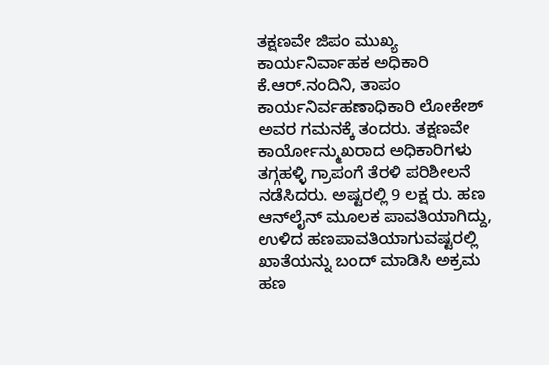ತಕ್ಷಣವೇ ಜಿಪಂ ಮುಖ್ಯ ಕಾರ್ಯನಿರ್ವಾಹಕ ಅಧಿಕಾರಿ ಕೆ.ಆರ್.ನಂದಿನಿ, ತಾಪಂ ಕಾರ್ಯನಿರ್ವಹಣಾಧಿಕಾರಿ ಲೋಕೇಶ್ ಅವರ ಗಮನಕ್ಕೆ ತಂದರು. ತಕ್ಷಣವೇ ಕಾರ್ಯೋನ್ಮುಖರಾದ ಅಧಿಕಾರಿಗಳು ತಗ್ಗಹಳ್ಳಿ ಗ್ರಾಪಂಗೆ ತೆರಳಿ ಪರಿಶೀಲನೆ ನಡೆಸಿದರು. ಅಷ್ಟರಲ್ಲಿ 9 ಲಕ್ಷ ರು. ಹಣ ಆನ್‌ಲೈನ್ ಮೂಲಕ ಪಾವತಿಯಾಗಿದ್ದು, ಉಳಿದ ಹಣಪಾವತಿಯಾಗುವಷ್ಟರಲ್ಲಿ ಖಾತೆಯನ್ನು ಬಂದ್ ಮಾಡಿಸಿ ಅಕ್ರಮ ಹಣ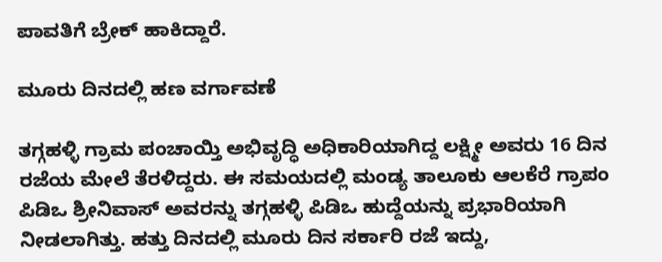ಪಾವತಿಗೆ ಬ್ರೇಕ್ ಹಾಕಿದ್ದಾರೆ.

ಮೂರು ದಿನದಲ್ಲಿ ಹಣ ವರ್ಗಾವಣೆ

ತಗ್ಗಹಳ್ಳಿ ಗ್ರಾಮ ಪಂಚಾಯ್ತಿ ಅಭಿವೃದ್ಧಿ ಅಧಿಕಾರಿಯಾಗಿದ್ದ ಲಕ್ಷ್ಮೀ ಅವರು 16 ದಿನ ರಜೆಯ ಮೇಲೆ ತೆರಳಿದ್ದರು. ಈ ಸಮಯದಲ್ಲಿ ಮಂಡ್ಯ ತಾಲೂಕು ಆಲಕೆರೆ ಗ್ರಾಪಂ ಪಿಡಿಒ ಶ್ರೀನಿವಾಸ್ ಅವರನ್ನು ತಗ್ಗಹಳ್ಳಿ ಪಿಡಿಒ ಹುದ್ದೆಯನ್ನು ಪ್ರಭಾರಿಯಾಗಿ ನೀಡಲಾಗಿತ್ತು. ಹತ್ತು ದಿನದಲ್ಲಿ ಮೂರು ದಿನ ಸರ್ಕಾರಿ ರಜೆ ಇದ್ದು,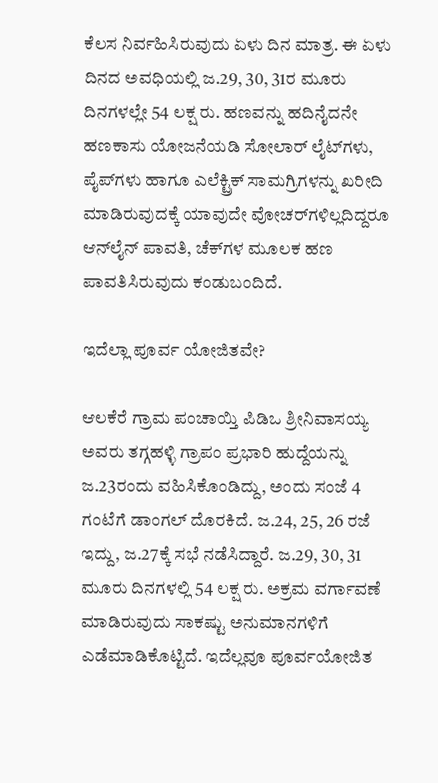ಕೆಲಸ ನಿರ್ವಹಿಸಿರುವುದು ಏಳು ದಿನ ಮಾತ್ರ. ಈ ಏಳು ದಿನದ ಅವಧಿಯಲ್ಲಿ ಜ.29, 30, 31ರ ಮೂರು ದಿನಗಳಲ್ಲೇ 54 ಲಕ್ಷ ರು. ಹಣವನ್ನು ಹದಿನೈದನೇ ಹಣಕಾಸು ಯೋಜನೆಯಡಿ ಸೋಲಾರ್ ಲೈಟ್‌ಗಳು, ಪೈಪ್‌ಗಳು ಹಾಗೂ ಎಲೆಕ್ಟ್ರಿಕ್ ಸಾಮಗ್ರಿಗಳನ್ನು ಖರೀದಿ ಮಾಡಿರುವುದಕ್ಕೆ ಯಾವುದೇ ವೋಚರ್‌ಗಳಿಲ್ಲದಿದ್ದರೂ ಆನ್‌ಲೈನ್ ಪಾವತಿ, ಚೆಕ್‌ಗಳ ಮೂಲಕ ಹಣ ಪಾವತಿಸಿರುವುದು ಕಂಡುಬಂದಿದೆ.

ಇದೆಲ್ಲಾ ಪೂರ್ವ ಯೋಜಿತವೇ?

ಆಲಕೆರೆ ಗ್ರಾಮ ಪಂಚಾಯ್ತಿ ಪಿಡಿಒ ಶ್ರೀನಿವಾಸಯ್ಯ ಅವರು ತಗ್ಗಹಳ್ಳಿ ಗ್ರಾಪಂ ಪ್ರಭಾರಿ ಹುದ್ದೆಯನ್ನು ಜ.23ರಂದು ವಹಿಸಿಕೊಂಡಿದ್ದು, ಅಂದು ಸಂಜೆ 4 ಗಂಟೆಗೆ ಡಾಂಗಲ್ ದೊರಕಿದೆ. ಜ.24, 25, 26 ರಜೆ ಇದ್ದು, ಜ.27ಕ್ಕೆ ಸಭೆ ನಡೆಸಿದ್ದಾರೆ. ಜ.29, 30, 31 ಮೂರು ದಿನಗಳಲ್ಲಿ 54 ಲಕ್ಷ ರು. ಅಕ್ರಮ ವರ್ಗಾವಣೆ ಮಾಡಿರುವುದು ಸಾಕಷ್ಟು ಅನುಮಾನಗಳಿಗೆ ಎಡೆಮಾಡಿಕೊಟ್ಟಿದೆ. ಇದೆಲ್ಲವೂ ಪೂರ್ವಯೋಜಿತ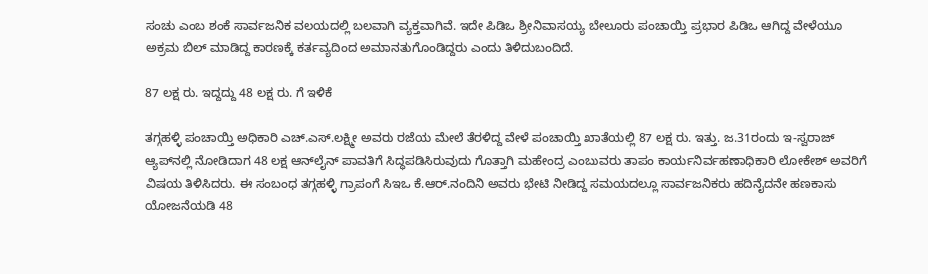ಸಂಚು ಎಂಬ ಶಂಕೆ ಸಾರ್ವಜನಿಕ ವಲಯದಲ್ಲಿ ಬಲವಾಗಿ ವ್ಯಕ್ತವಾಗಿವೆ. ಇದೇ ಪಿಡಿಒ ಶ್ರೀನಿವಾಸಯ್ಯ ಬೇಲೂರು ಪಂಚಾಯ್ತಿ ಪ್ರಭಾರ ಪಿಡಿಒ ಆಗಿದ್ದ ವೇಳೆಯೂ ಅಕ್ರಮ ಬಿಲ್ ಮಾಡಿದ್ದ ಕಾರಣಕ್ಕೆ ಕರ್ತವ್ಯದಿಂದ ಅಮಾನತುಗೊಂಡಿದ್ದರು ಎಂದು ತಿಳಿದುಬಂದಿದೆ.

87 ಲಕ್ಷ ರು. ಇದ್ದದ್ದು 48 ಲಕ್ಷ ರು. ಗೆ ಇಳಿಕೆ

ತಗ್ಗಹಳ್ಳಿ ಪಂಚಾಯ್ತಿ ಅಧಿಕಾರಿ ಎಚ್.ಎಸ್.ಲಕ್ಷ್ಮೀ ಅವರು ರಜೆಯ ಮೇಲೆ ತೆರಳಿದ್ದ ವೇಳೆ ಪಂಚಾಯ್ತಿ ಖಾತೆಯಲ್ಲಿ 87 ಲಕ್ಷ ರು. ಇತ್ತು. ಜ.31ರಂದು ಇ-ಸ್ವರಾಜ್ ಆ್ಯಪ್‌ನಲ್ಲಿ ನೋಡಿದಾಗ 48 ಲಕ್ಷ ಆನ್‌ಲೈನ್ ಪಾವತಿಗೆ ಸಿದ್ಧಪಡಿಸಿರುವುದು ಗೊತ್ತಾಗಿ ಮಹೇಂದ್ರ ಎಂಬುವರು ತಾಪಂ ಕಾರ್ಯನಿರ್ವಹಣಾಧಿಕಾರಿ ಲೋಕೇಶ್ ಅವರಿಗೆ ವಿಷಯ ತಿಳಿಸಿದರು. ಈ ಸಂಬಂಧ ತಗ್ಗಹಳ್ಳಿ ಗ್ರಾಪಂಗೆ ಸಿಇಒ ಕೆ.ಆರ್.ನಂದಿನಿ ಅವರು ಭೇಟಿ ನೀಡಿದ್ದ ಸಮಯದಲ್ಲೂ ಸಾರ್ವಜನಿಕರು ಹದಿನೈದನೇ ಹಣಕಾಸು ಯೋಜನೆಯಡಿ 48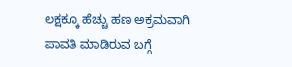ಲಕ್ಷಕ್ಕೂ ಹೆಚ್ಚು ಹಣ ಅಕ್ರಮವಾಗಿ ಪಾವತಿ ಮಾಡಿರುವ ಬಗ್ಗೆ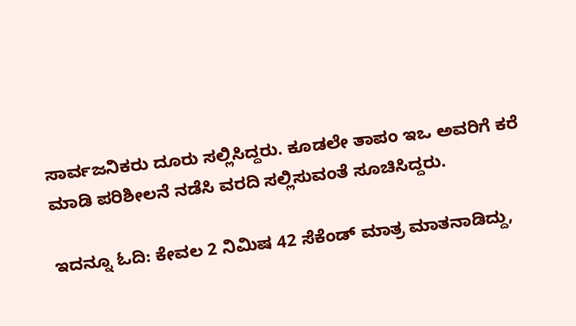ಸಾರ್ವಜನಿಕರು ದೂರು ಸಲ್ಲಿಸಿದ್ದರು. ಕೂಡಲೇ ತಾಪಂ ಇಒ ಅವರಿಗೆ ಕರೆ ಮಾಡಿ ಪರಿಶೀಲನೆ ನಡೆಸಿ ವರದಿ ಸಲ್ಲಿಸುವಂತೆ ಸೂಚಿಸಿದ್ದರು.

ಇದನ್ನೂ ಓದಿ: ಕೇವಲ 2 ನಿಮಿಷ 42 ಸೆಕೆಂಡ್ ಮಾತ್ರ ಮಾತನಾಡಿದ್ದು,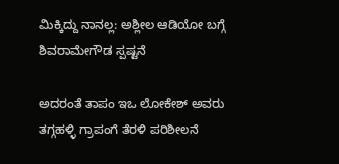ಮಿಕ್ಕಿದ್ದು ನಾನಲ್ಲ: ಅಶ್ಲೀಲ ಆಡಿಯೋ ಬಗ್ಗೆ ಶಿವರಾಮೇಗೌಡ ಸ್ಪಷ್ಟನೆ

ಅದರಂತೆ ತಾಪಂ ಇಒ ಲೋಕೇಶ್ ಅವರು ತಗ್ಗಹಳ್ಳಿ ಗ್ರಾಪಂಗೆ ತೆರಳಿ ಪರಿಶೀಲನೆ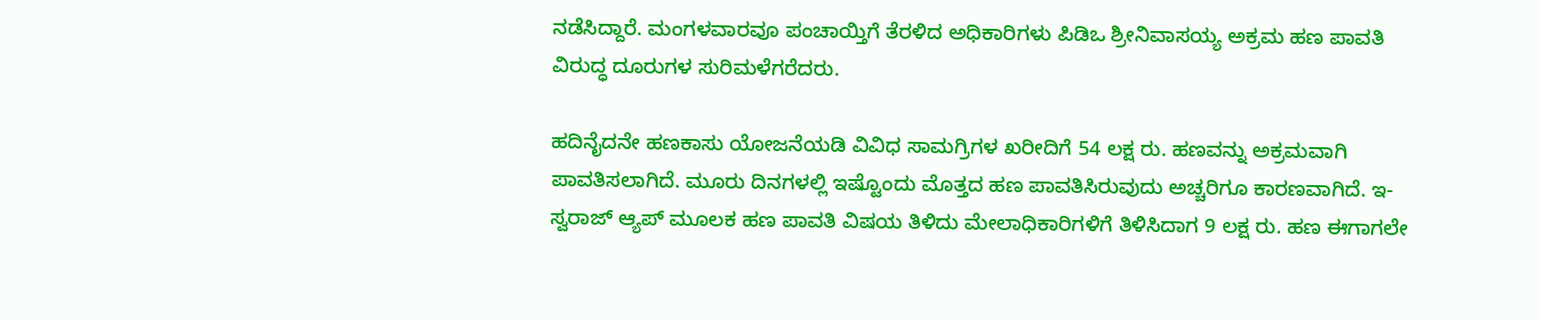ನಡೆಸಿದ್ದಾರೆ. ಮಂಗಳವಾರವೂ ಪಂಚಾಯ್ತಿಗೆ ತೆರಳಿದ ಅಧಿಕಾರಿಗಳು ಪಿಡಿಒ ಶ್ರೀನಿವಾಸಯ್ಯ ಅಕ್ರಮ ಹಣ ಪಾವತಿ ವಿರುದ್ಧ ದೂರುಗಳ ಸುರಿಮಳೆಗರೆದರು.

ಹದಿನೈದನೇ ಹಣಕಾಸು ಯೋಜನೆಯಡಿ ವಿವಿಧ ಸಾಮಗ್ರಿಗಳ ಖರೀದಿಗೆ 54 ಲಕ್ಷ ರು. ಹಣವನ್ನು ಅಕ್ರಮವಾಗಿ ಪಾವತಿಸಲಾಗಿದೆ. ಮೂರು ದಿನಗಳಲ್ಲಿ ಇಷ್ಟೊಂದು ಮೊತ್ತದ ಹಣ ಪಾವತಿಸಿರುವುದು ಅಚ್ಚರಿಗೂ ಕಾರಣವಾಗಿದೆ. ಇ-ಸ್ವರಾಜ್ ಆ್ಯಪ್ ಮೂಲಕ ಹಣ ಪಾವತಿ ವಿಷಯ ತಿಳಿದು ಮೇಲಾಧಿಕಾರಿಗಳಿಗೆ ತಿಳಿಸಿದಾಗ 9 ಲಕ್ಷ ರು. ಹಣ ಈಗಾಗಲೇ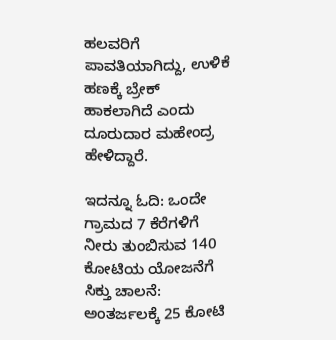ಹಲವರಿಗೆ ಪಾವತಿಯಾಗಿದ್ದು, ಉಳಿಕೆ ಹಣಕ್ಕೆ ಬ್ರೇಕ್ ಹಾಕಲಾಗಿದೆ ಎಂದು ದೂರುದಾರ ಮಹೇಂದ್ರ ಹೇಳಿದ್ದಾರೆ.

ಇದನ್ನೂ ಓದಿ: ಒಂದೇ ಗ್ರಾಮದ 7 ಕೆರೆಗಳಿಗೆ ನೀರು ತುಂಬಿಸುವ 140 ಕೋಟಿಯ ಯೋಜನೆಗೆ ಸಿಕ್ತು ಚಾಲನೆ: ಅಂತರ್ಜಲಕ್ಕೆ 25 ಕೋಟಿ